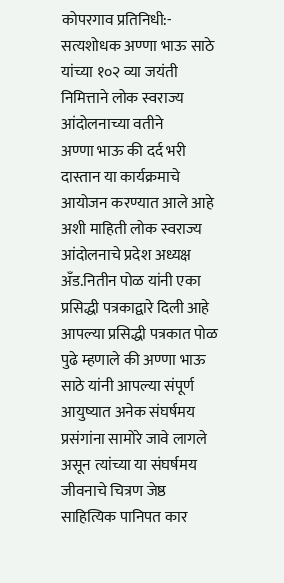कोपरगाव प्रतिनिधी:-
सत्यशोधक अण्णा भाऊ साठे यांच्या १०२ व्या जयंती निमित्ताने लोक स्वराज्य आंदोलनाच्या वतीने
अण्णा भाऊ की दर्द भरी दास्तान या कार्यक्रमाचे आयोजन करण्यात आले आहे अशी माहिती लोक स्वराज्य आंदोलनाचे प्रदेश अध्यक्ष अँड.नितीन पोळ यांनी एका प्रसिद्धी पत्रकाद्वारे दिली आहे
आपल्या प्रसिद्धी पत्रकात पोळ पुढे म्हणाले की अण्णा भाऊ साठे यांनी आपल्या संपूर्ण आयुष्यात अनेक संघर्षमय प्रसंगांना सामोरे जावे लागले असून त्यांच्या या संघर्षमय जीवनाचे चित्रण जेष्ठ साहित्यिक पानिपत कार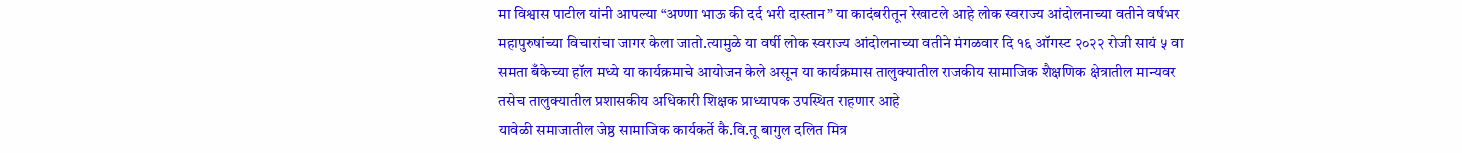मा विश्वास पाटील यांनी आपल्या “अण्णा भाऊ की दर्द भरी दास्तान” या कादंबरीतून रेखाटले आहे लोक स्वराज्य आंदोलनाच्या वतीने वर्षभर महापुरुषांच्या विचारांचा जागर केला जातो.त्यामुळे या वर्षी लोक स्वराज्य आंदोलनाच्या वतीने मंगळवार दि १६ ऑगस्ट २०२२ रोजी सायं ५ वा समता बँकेच्या हॉल मध्ये या कार्यक्रमाचे आयोजन केले असून या कार्यक्रमास तालुक्यातील राजकीय सामाजिक शैक्षणिक क्षेत्रातील मान्यवर तसेच तालुक्यातील प्रशासकीय अधिकारी शिक्षक प्राध्यापक उपस्थित राहणार आहे
यावेळी समाजातील जेष्ठ सामाजिक कार्यकर्ते कै.वि.तू बागुल दलित मित्र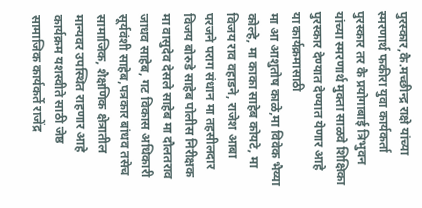पुरस्कार,कै.मच्छीन्द्र राक्षे यांच्या स्मरणार्थ फकीरा युवा कार्यकर्ता पुरस्कार तर कै प्रयोगाबाई त्रिभुवन यांच्या स्मरणार्थ मुक्ता साळवे शिक्षिका पुरस्कार देण्यात देण्यात येणार आहे
या कार्यक्रमासाठी
मा आ आशुतोष काळे,मा विवेक भैय्या कोल्हे, मा काका साहेब कोयटे, मा विजय राव वहाडने, राजेश आबा परजने पराग संधान मा तहसीलदार विजय बोरुडे साहेब पोलीस निरीक्षक मा वासुदेव देसले साहेब मा दौलतराव जाधव साहेब, गट विकास अधिकारी सूर्यवंशी साहेब,पत्रकार बांधव तसेच सामाजिक, शैक्षणिक क्षेत्रातील मान्यवर उपस्थित राहणार आहे कार्यक्रम यशस्वीते साठी जेष्ठ सामाजिक कार्यकर्ते राजेंद्र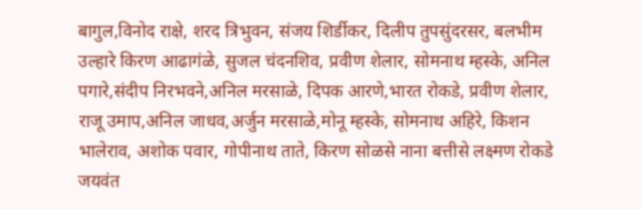बागुल,विनोद राक्षे, शरद त्रिभुवन, संजय शिर्डीकर, दिलीप तुपसुंदरसर, बलभीम उल्हारे किरण आढागंळे, सुजल चंदनशिव, प्रवीण शेलार, सोमनाथ म्हस्के, अनिल पगारे,संदीप निरभवने,अनिल मरसाळे, दिपक आरणे,भारत रोकडे, प्रवीण शेलार, राजू उमाप,अनिल जाधव,अर्जुन मरसाळे,मोनू म्हस्के, सोमनाथ अहिरे, किशन भालेराव, अशोक पवार, गोपीनाथ ताते, किरण सोळसे नाना बत्तीसे लक्ष्मण रोकडे जयवंत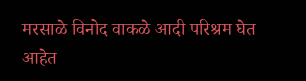मरसाळे विनोद वाकळे आदी परिश्रम घेत आहेत